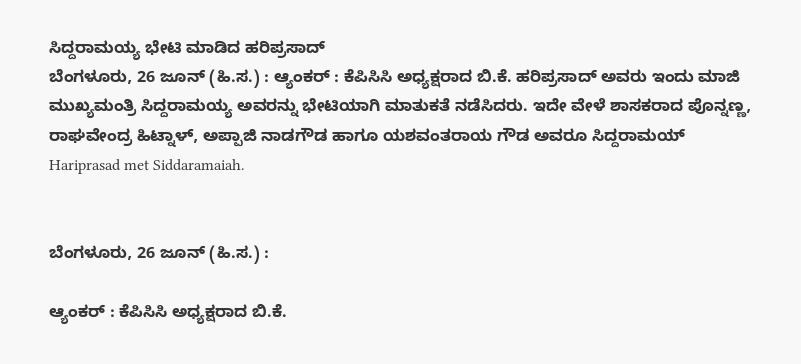ಸಿದ್ದರಾಮಯ್ಯ ಭೇಟಿ ಮಾಡಿದ ಹರಿಪ್ರಸಾದ್
ಬೆಂಗಳೂರು, 26 ಜೂನ್ (ಹಿ.ಸ.) : ಆ್ಯಂಕರ್ : ಕೆಪಿಸಿಸಿ ಅಧ್ಯಕ್ಷರಾದ ಬಿ.ಕೆ. ಹರಿಪ್ರಸಾದ್ ಅವರು ಇಂದು ಮಾಜಿ ಮುಖ್ಯಮಂತ್ರಿ ಸಿದ್ದರಾಮಯ್ಯ ಅವರನ್ನು ಭೇಟಿಯಾಗಿ ಮಾತುಕತೆ ನಡೆಸಿದರು. ಇದೇ ವೇಳೆ ಶಾಸಕರಾದ ಪೊನ್ನಣ್ಣ, ರಾಘವೇಂದ್ರ ಹಿಟ್ನಾಳ್, ಅಪ್ಪಾಜಿ ನಾಡಗೌಡ ಹಾಗೂ ಯಶವಂತರಾಯ ಗೌಡ ಅವರೂ ಸಿದ್ದರಾಮಯ್
Hariprasad met Siddaramaiah.


ಬೆಂಗಳೂರು, 26 ಜೂನ್ (ಹಿ.ಸ.) :

ಆ್ಯಂಕರ್ : ಕೆಪಿಸಿಸಿ ಅಧ್ಯಕ್ಷರಾದ ಬಿ.ಕೆ.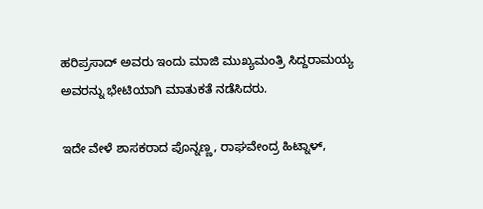ಹರಿಪ್ರಸಾದ್ ಅವರು ಇಂದು ಮಾಜಿ ಮುಖ್ಯಮಂತ್ರಿ ಸಿದ್ದರಾಮಯ್ಯ ಅವರನ್ನು ಭೇಟಿಯಾಗಿ ಮಾತುಕತೆ ನಡೆಸಿದರು.

ಇದೇ ವೇಳೆ ಶಾಸಕರಾದ ಪೊನ್ನಣ್ಣ, ರಾಘವೇಂದ್ರ ಹಿಟ್ನಾಳ್,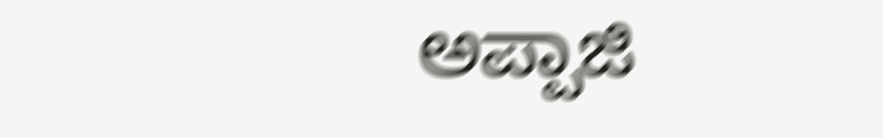ಅಪ್ಪಾಜಿ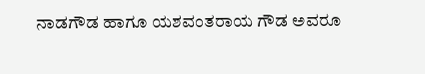ನಾಡಗೌಡ ಹಾಗೂ ಯಶವಂತರಾಯ ಗೌಡ ಅವರೂ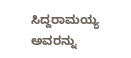ಸಿದ್ದರಾಮಯ್ಯ ಅವರನ್ನು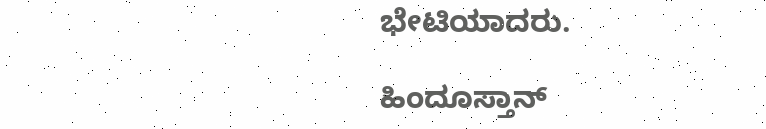ಭೇಟಿಯಾದರು.

ಹಿಂದೂಸ್ತಾನ್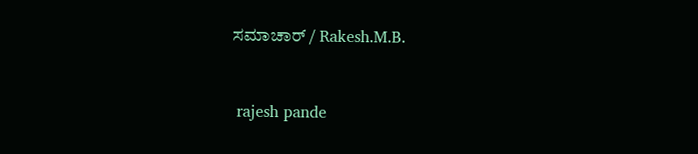ಸಮಾಚಾರ್ / Rakesh.M.B.


 rajesh pande